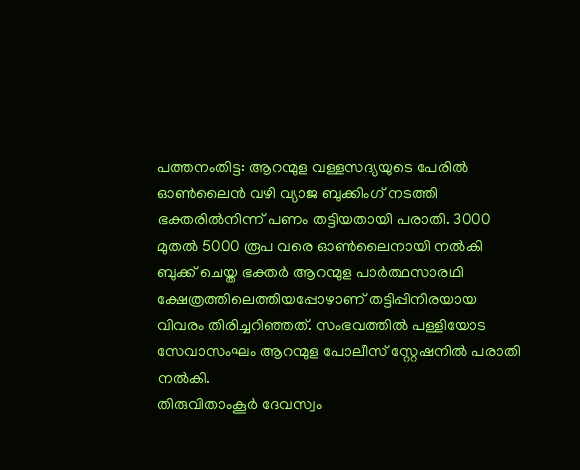പത്തനംതിട്ട: ആറന്മുള വള്ളസദ്യയുടെ പേരിൽ ഓൺലൈൻ വഴി വ്യാജ ബുക്കിംഗ് നടത്തി ഭക്തരിൽനിന്ന് പണം തട്ടിയതായി പരാതി. 3000 മുതൽ 5000 രൂപ വരെ ഓൺലൈനായി നൽകി ബുക്ക് ചെയ്ത ഭക്തർ ആറന്മുള പാർത്ഥസാരഥി ക്ഷേത്രത്തിലെത്തിയപ്പോഴാണ് തട്ടിപ്പിനിരയായ വിവരം തിരിച്ചറിഞ്ഞത്. സംഭവത്തിൽ പള്ളിയോട സേവാസംഘം ആറന്മുള പോലീസ് സ്റ്റേഷനിൽ പരാതി നൽകി.
തിരുവിതാംകൂർ ദേവസ്വം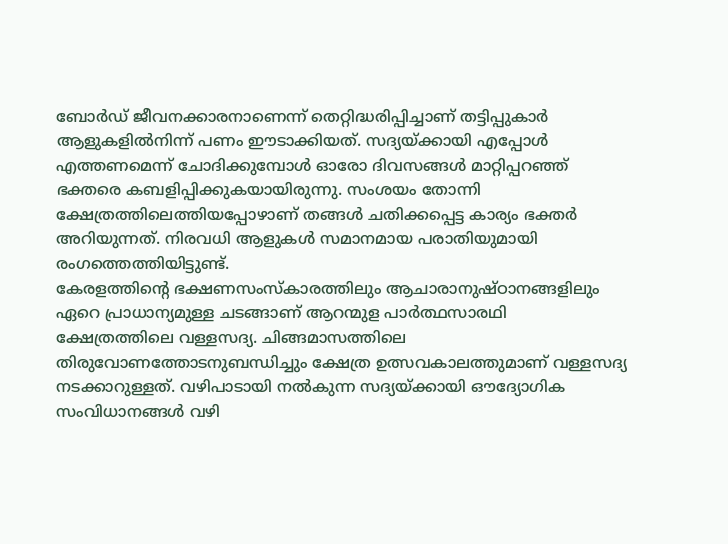ബോർഡ് ജീവനക്കാരനാണെന്ന് തെറ്റിദ്ധരിപ്പിച്ചാണ് തട്ടിപ്പുകാർ ആളുകളിൽനിന്ന് പണം ഈടാക്കിയത്. സദ്യയ്ക്കായി എപ്പോൾ എത്തണമെന്ന് ചോദിക്കുമ്പോൾ ഓരോ ദിവസങ്ങൾ മാറ്റിപ്പറഞ്ഞ് ഭക്തരെ കബളിപ്പിക്കുകയായിരുന്നു. സംശയം തോന്നി ക്ഷേത്രത്തിലെത്തിയപ്പോഴാണ് തങ്ങൾ ചതിക്കപ്പെട്ട കാര്യം ഭക്തർ അറിയുന്നത്. നിരവധി ആളുകൾ സമാനമായ പരാതിയുമായി രംഗത്തെത്തിയിട്ടുണ്ട്.
കേരളത്തിന്റെ ഭക്ഷണസംസ്കാരത്തിലും ആചാരാനുഷ്ഠാനങ്ങളിലും ഏറെ പ്രാധാന്യമുള്ള ചടങ്ങാണ് ആറന്മുള പാർത്ഥസാരഥി ക്ഷേത്രത്തിലെ വള്ളസദ്യ. ചിങ്ങമാസത്തിലെ തിരുവോണത്തോടനുബന്ധിച്ചും ക്ഷേത്ര ഉത്സവകാലത്തുമാണ് വള്ളസദ്യ നടക്കാറുള്ളത്. വഴിപാടായി നൽകുന്ന സദ്യയ്ക്കായി ഔദ്യോഗിക സംവിധാനങ്ങൾ വഴി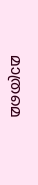മാത്രമെ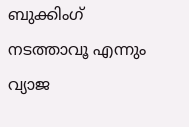ബുക്കിംഗ് നടത്താവൂ എന്നും വ്യാജ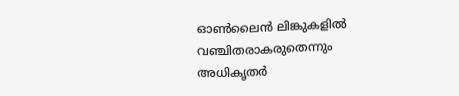ഓൺലൈൻ ലിങ്കുകളിൽ വഞ്ചിതരാകരുതെന്നും അധികൃതർ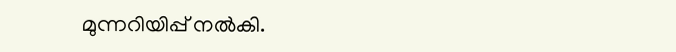മുന്നറിയിപ്പ് നൽകി.